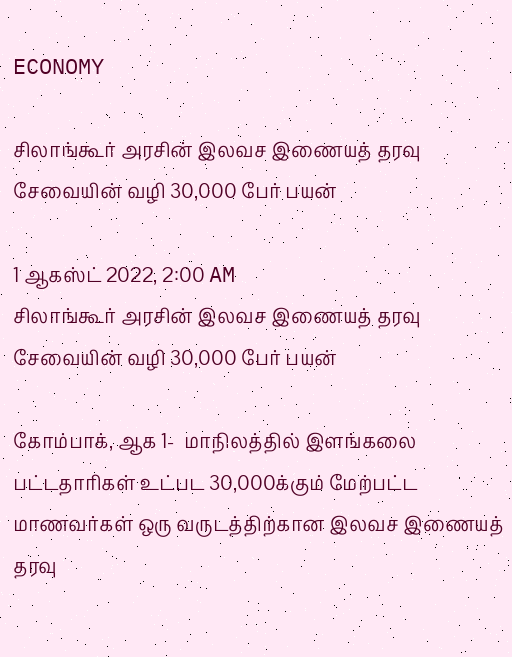ECONOMY

சிலாங்கூர் அரசின் இலவச இணையத் தரவு சேவையின் வழி 30,000 பேர் பயன்

1 ஆகஸ்ட் 2022, 2:00 AM
சிலாங்கூர் அரசின் இலவச இணையத் தரவு சேவையின் வழி 30,000 பேர் பயன்

கோம்பாக், ஆக 1-  மாநிலத்தில் இளங்கலை பட்டதாரிகள் உட்பட 30,000க்கும் மேற்பட்ட மாணவர்கள் ஒரு வருடத்திற்கான இலவச இணையத் தரவு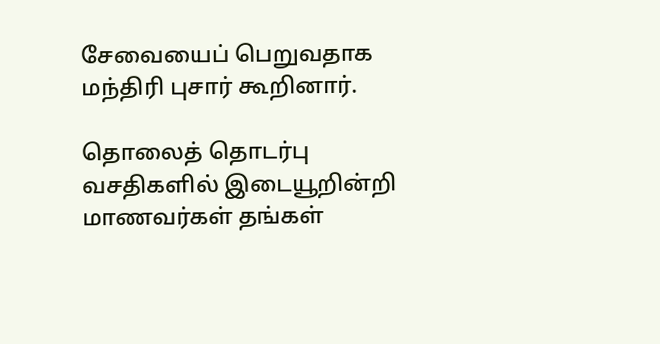சேவையைப் பெறுவதாக மந்திரி புசார் கூறினார்.

தொலைத் தொடர்பு வசதிகளில் இடையூறின்றி மாணவர்கள் தங்கள்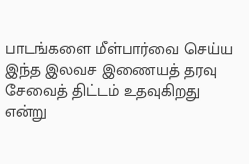பாடங்களை மீள்பார்வை செய்ய இந்த இலவச இணையத் தரவு சேவைத் திட்டம் உதவுகிறது என்று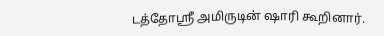டத்தோஸ்ரீ அமிருடின் ஷாரி கூறினார்.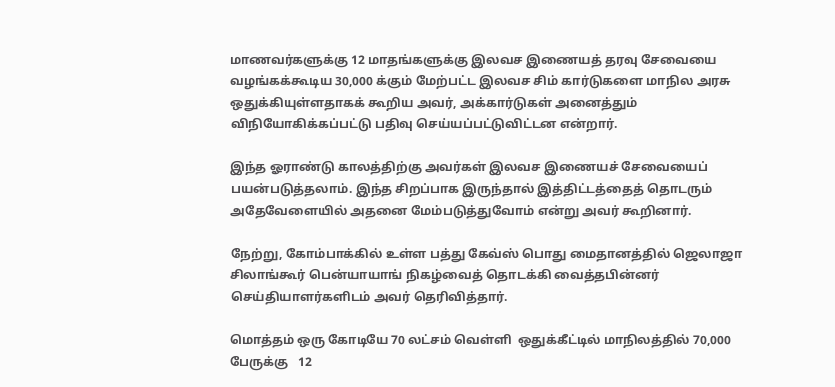மாணவர்களுக்கு 12 மாதங்களுக்கு இலவச இணையத் தரவு சேவையை வழங்கக்கூடிய 30,000 க்கும் மேற்பட்ட இலவச சிம் கார்டுகளை மாநில அரசு ஒதுக்கியுள்ளதாகக் கூறிய அவர், அக்கார்டுகள் அனைத்தும் விநியோகிக்கப்பட்டு பதிவு செய்யப்பட்டுவிட்டன என்றார்.

இந்த ஓராண்டு காலத்திற்கு அவர்கள் இலவச இணையச் சேவையைப் பயன்படுத்தலாம். இந்த சிறப்பாக இருந்தால் இத்திட்டத்தைத் தொடரும் அதேவேளையில் அதனை மேம்படுத்துவோம் என்று அவர் கூறினார்.

நேற்று, கோம்பாக்கில் உள்ள பத்து கேவ்ஸ் பொது மைதானத்தில் ஜெலாஜா சிலாங்கூர் பென்யாயாங் நிகழ்வைத் தொடக்கி வைத்தபின்னர் செய்தியாளர்களிடம் அவர் தெரிவித்தார்.

மொத்தம் ஒரு கோடியே 70 லட்சம் வெள்ளி  ஒதுக்கீட்டில் மாநிலத்தில் 70,000 பேருக்கு   12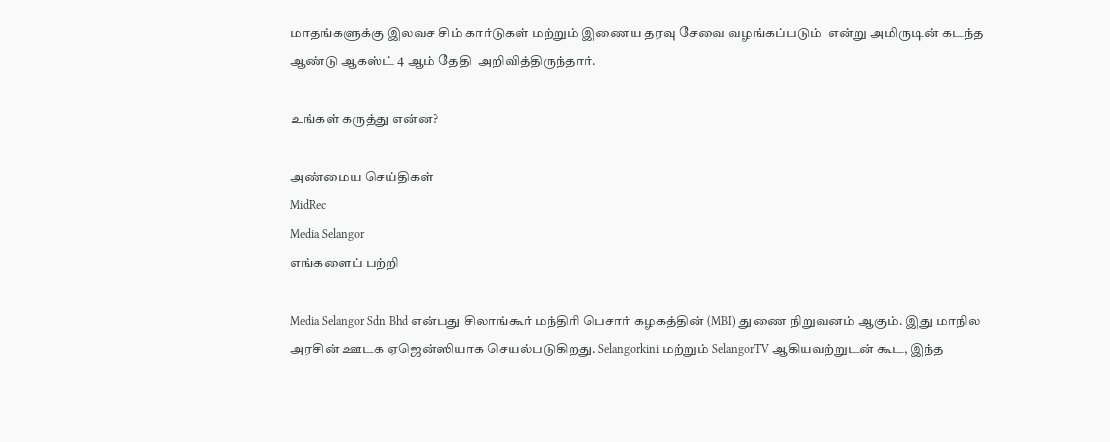மாதங்களுக்கு இலவச சிம் கார்டுகள் மற்றும் இணைய தரவு சேவை வழங்கப்படும்  என்று அமிருடின் கடந்த ஆண்டு ஆகஸ்ட் 4 ஆம் தேதி  அறிவித்திருந்தார்.

உங்கள் கருத்து என்ன?

அண்மைய செய்திகள்
MidRec
Media Selangor
எங்களைப் பற்றி

Media Selangor Sdn Bhd என்பது சிலாங்கூர் மந்திரி பெசார் கழகத்தின் (MBI) துணை நிறுவனம் ஆகும். இது மாநில அரசின் ஊடக ஏஜென்ஸியாக செயல்படுகிறது. Selangorkini மற்றும் SelangorTV ஆகியவற்றுடன் கூட, இந்த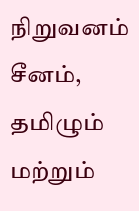நிறுவனம் சீனம், தமிழும் மற்றும்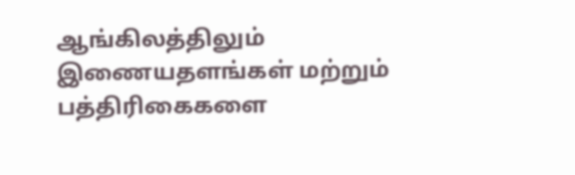ஆங்கிலத்திலும் இணையதளங்கள் மற்றும் பத்திரிகைகளை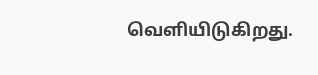வெளியிடுகிறது.